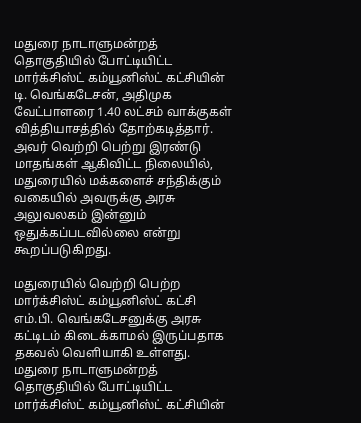மதுரை நாடாளுமன்றத் தொகுதியில் போட்டியிட்ட மார்க்சிஸ்ட் கம்யூனிஸ்ட் கட்சியின் டி. வெங்கடேசன், அதிமுக வேட்பாளரை 1.40 லட்சம் வாக்குகள் வித்தியாசத்தில் தோற்கடித்தார். அவர் வெற்றி பெற்று இரண்டு மாதங்கள் ஆகிவிட்ட நிலையில், மதுரையில் மக்களைச் சந்திக்கும் வகையில் அவருக்கு அரசு அலுவலகம் இன்னும் ஒதுக்கப்படவில்லை என்று கூறப்படுகிறது.

மதுரையில் வெற்றி பெற்ற மார்க்சிஸ்ட் கம்யூனிஸ்ட் கட்சி எம்.பி. வெங்கடேசனுக்கு அரசு கட்டிடம் கிடைக்காமல் இருப்பதாக தகவல் வெளியாகி உள்ளது.
மதுரை நாடாளுமன்றத் தொகுதியில் போட்டியிட்ட மார்க்சிஸ்ட் கம்யூனிஸ்ட் கட்சியின்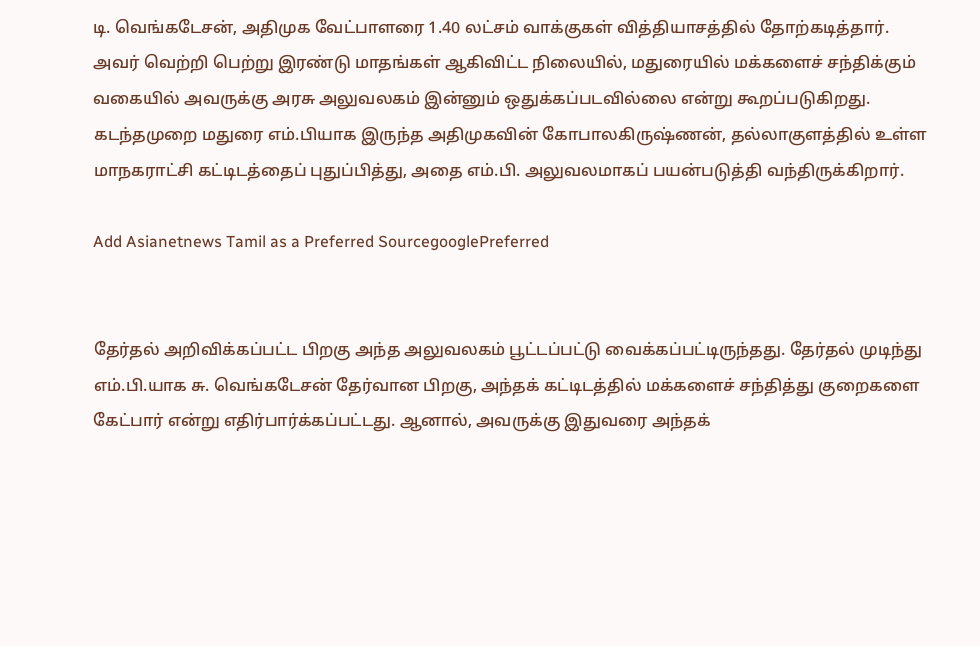டி. வெங்கடேசன், அதிமுக வேட்பாளரை 1.40 லட்சம் வாக்குகள் வித்தியாசத்தில் தோற்கடித்தார். அவர் வெற்றி பெற்று இரண்டு மாதங்கள் ஆகிவிட்ட நிலையில், மதுரையில் மக்களைச் சந்திக்கும் வகையில் அவருக்கு அரசு அலுவலகம் இன்னும் ஒதுக்கப்படவில்லை என்று கூறப்படுகிறது. கடந்தமுறை மதுரை எம்.பியாக இருந்த அதிமுகவின் கோபாலகிருஷ்ணன், தல்லாகுளத்தில் உள்ள மாநகராட்சி கட்டிடத்தைப் புதுப்பித்து, அதை எம்.பி. அலுவலமாகப் பயன்படுத்தி வந்திருக்கிறார்.

Add Asianetnews Tamil as a Preferred SourcegooglePreferred


தேர்தல் அறிவிக்கப்பட்ட பிறகு அந்த அலுவலகம் பூட்டப்பட்டு வைக்கப்பட்டிருந்தது. தேர்தல் முடிந்து எம்.பி.யாக சு. வெங்கடேசன் தேர்வான பிறகு, அந்தக் கட்டிடத்தில் மக்களைச் சந்தித்து குறைகளை கேட்பார் என்று எதிர்பார்க்கப்பட்டது. ஆனால், அவருக்கு இதுவரை அந்தக்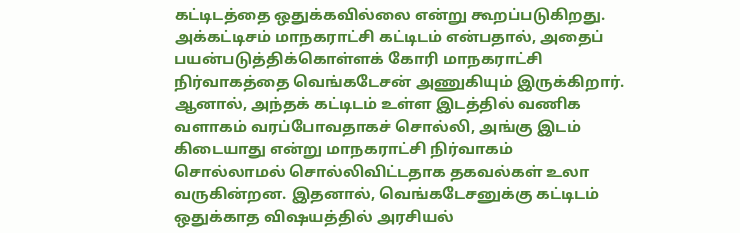கட்டிடத்தை ஒதுக்கவில்லை என்று கூறப்படுகிறது. அக்கட்டிசம் மாநகராட்சி கட்டிடம் என்பதால், அதைப் பயன்படுத்திக்கொள்ளக் கோரி மாநகராட்சி நிர்வாகத்தை வெங்கடேசன் அணுகியும் இருக்கிறார்.
ஆனால், அந்தக் கட்டிடம் உள்ள இடத்தில் வணிக வளாகம் வரப்போவதாகச் சொல்லி, அங்கு இடம் கிடையாது என்று மாநகராட்சி நிர்வாகம் சொல்லாமல் சொல்லிவிட்டதாக தகவல்கள் உலா வருகின்றன. இதனால், வெங்கடேசனுக்கு கட்டிடம் ஒதுக்காத விஷயத்தில் அரசியல்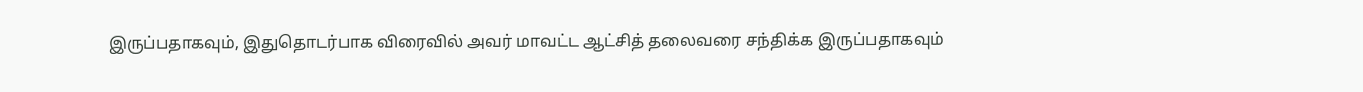இருப்பதாகவும், இதுதொடர்பாக விரைவில் அவர் மாவட்ட ஆட்சித் தலைவரை சந்திக்க இருப்பதாகவும்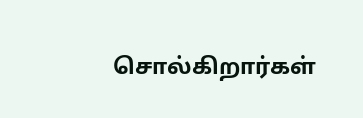சொல்கிறார்கள்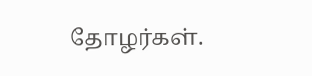தோழர்கள்.